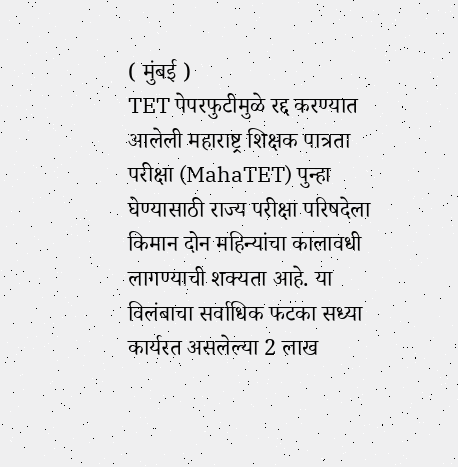( मुंबई )
TET पेपरफुटीमुळे रद्द करण्यात आलेली महाराष्ट्र शिक्षक पात्रता परीक्षा (MahaTET) पुन्हा घेण्यासाठी राज्य परीक्षा परिषदेला किमान दोन महिन्यांचा कालावधी लागण्याची शक्यता आहे. या विलंबाचा सर्वाधिक फटका सध्या कार्यरत असलेल्या 2 लाख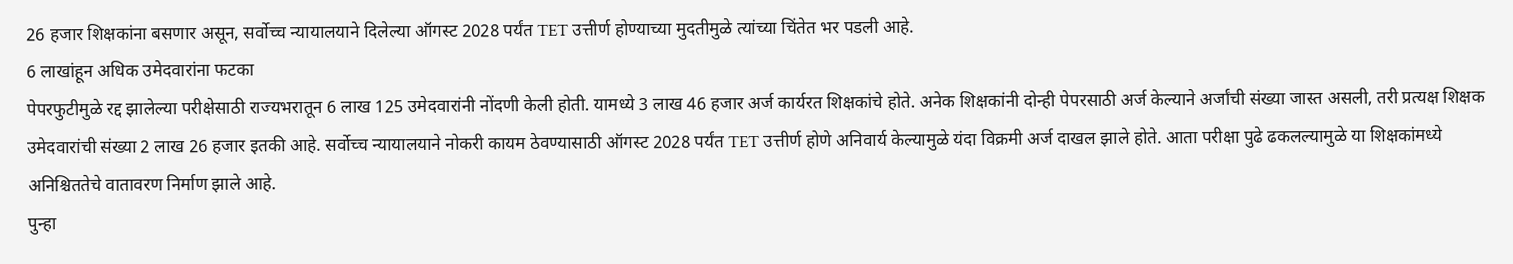26 हजार शिक्षकांना बसणार असून, सर्वोच्च न्यायालयाने दिलेल्या ऑगस्ट 2028 पर्यंत TET उत्तीर्ण होण्याच्या मुदतीमुळे त्यांच्या चिंतेत भर पडली आहे.
6 लाखांहून अधिक उमेदवारांना फटका
पेपरफुटीमुळे रद्द झालेल्या परीक्षेसाठी राज्यभरातून 6 लाख 125 उमेदवारांनी नोंदणी केली होती. यामध्ये 3 लाख 46 हजार अर्ज कार्यरत शिक्षकांचे होते. अनेक शिक्षकांनी दोन्ही पेपरसाठी अर्ज केल्याने अर्जांची संख्या जास्त असली, तरी प्रत्यक्ष शिक्षक उमेदवारांची संख्या 2 लाख 26 हजार इतकी आहे. सर्वोच्च न्यायालयाने नोकरी कायम ठेवण्यासाठी ऑगस्ट 2028 पर्यंत TET उत्तीर्ण होणे अनिवार्य केल्यामुळे यंदा विक्रमी अर्ज दाखल झाले होते. आता परीक्षा पुढे ढकलल्यामुळे या शिक्षकांमध्ये अनिश्चिततेचे वातावरण निर्माण झाले आहे.
पुन्हा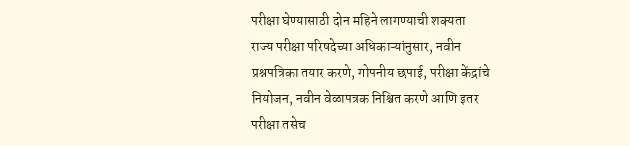परीक्षा घेण्यासाठी दोन महिने लागण्याची शक्यता
राज्य परीक्षा परिषदेच्या अधिकाऱ्यांनुसार, नवीन प्रश्नपत्रिका तयार करणे, गोपनीय छपाई, परीक्षा केंद्रांचे नियोजन, नवीन वेळापत्रक निश्चित करणे आणि इतर परीक्षा तसेच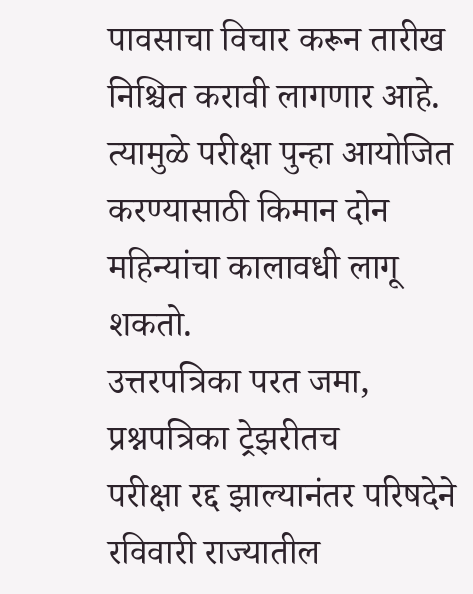पावसाचा विचार करून तारीख निश्चित करावी लागणार आहे. त्यामुळे परीक्षा पुन्हा आयोजित करण्यासाठी किमान दोन महिन्यांचा कालावधी लागू शकतो.
उत्तरपत्रिका परत जमा, प्रश्नपत्रिका ट्रेझरीतच
परीक्षा रद्द झाल्यानंतर परिषदेने रविवारी राज्यातील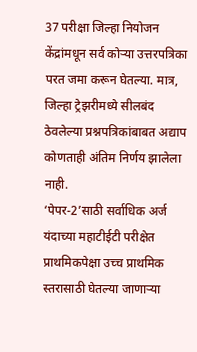37 परीक्षा जिल्हा नियोजन केंद्रांमधून सर्व कोऱ्या उत्तरपत्रिका परत जमा करून घेतल्या. मात्र, जिल्हा ट्रेझरीमध्ये सीलबंद ठेवलेल्या प्रश्नपत्रिकांबाबत अद्याप कोणताही अंतिम निर्णय झालेला नाही.
‘पेपर-2’साठी सर्वाधिक अर्ज
यंदाच्या महाटीईटी परीक्षेत प्राथमिकपेक्षा उच्च प्राथमिक स्तरासाठी घेतल्या जाणाऱ्या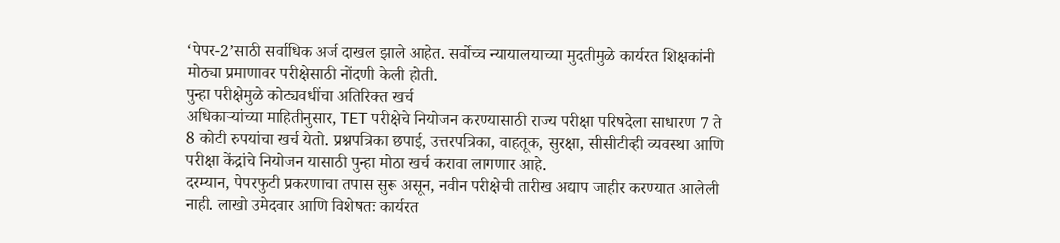‘पेपर-2’साठी सर्वाधिक अर्ज दाखल झाले आहेत. सर्वोच्च न्यायालयाच्या मुदतीमुळे कार्यरत शिक्षकांनी मोठ्या प्रमाणावर परीक्षेसाठी नोंदणी केली होती.
पुन्हा परीक्षेमुळे कोट्यवधींचा अतिरिक्त खर्च
अधिकाऱ्यांच्या माहितीनुसार, TET परीक्षेचे नियोजन करण्यासाठी राज्य परीक्षा परिषदेला साधारण 7 ते 8 कोटी रुपयांचा खर्च येतो. प्रश्नपत्रिका छपाई, उत्तरपत्रिका, वाहतूक, सुरक्षा, सीसीटीव्ही व्यवस्था आणि परीक्षा केंद्रांचे नियोजन यासाठी पुन्हा मोठा खर्च करावा लागणार आहे.
दरम्यान, पेपरफुटी प्रकरणाचा तपास सुरू असून, नवीन परीक्षेची तारीख अद्याप जाहीर करण्यात आलेली नाही. लाखो उमेदवार आणि विशेषतः कार्यरत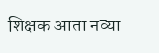शिक्षक आता नव्या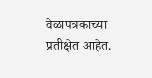वेळापत्रकाच्या प्रतीक्षेत आहेत.